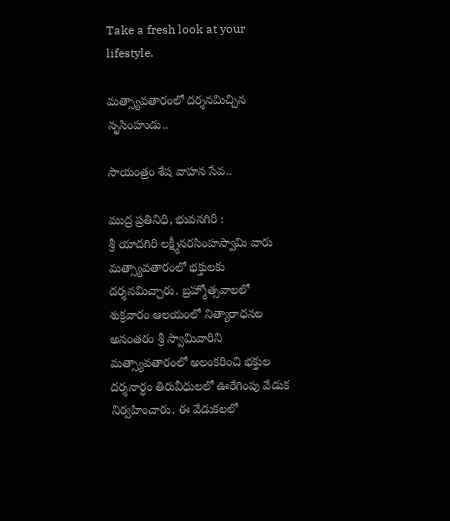Take a fresh look at your lifestyle.

మత్స్యావతారంలో దర్శనమిచ్చిన నృసింహుడు..

సాయంత్రం శేష వాహన సేవ..

ముద్ర ప్రతినిధి, భువనగిరి :
శ్రీ యాదగిరి లక్ష్మీనరసింహస్వామి వారు మత్స్యావతారంలో భక్తులకు దర్శనమిచ్చారు. బ్రహ్మోత్సవాలలో శుక్రవారం ఆలయంలో నిత్యారాధనల అనంతరం శ్రీ స్వామివారిని మత్స్యావతారంలో అలంకరించి భక్తుల దర్శనార్ధం తిరువీధులలో ఊరేగింపు వేడుక నిర్వహించారు. ఈ వేడుకలలో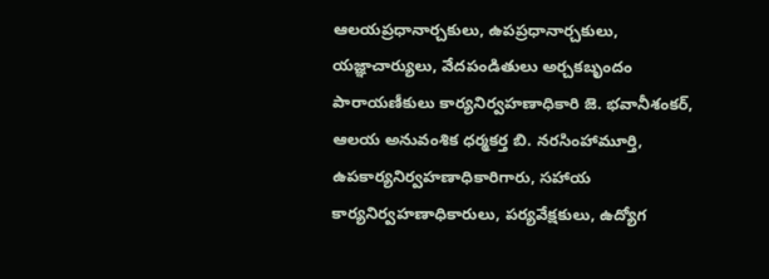ఆలయప్రధానార్చకులు, ఉపప్రధానార్చకులు, యజ్ఞాచార్యులు, వేదపండితులు అర్చకబృందం పారాయణీకులు కార్యనిర్వహణాధికారి జె. భవానీశంకర్, ఆలయ అనువంశిక ధర్మకర్త బి. నరసింహామూర్తి, ఉపకార్యనిర్వహణాధికారిగారు, సహాయ కార్యనిర్వహణాధికారులు, పర్యవేక్షకులు, ఉద్యోగ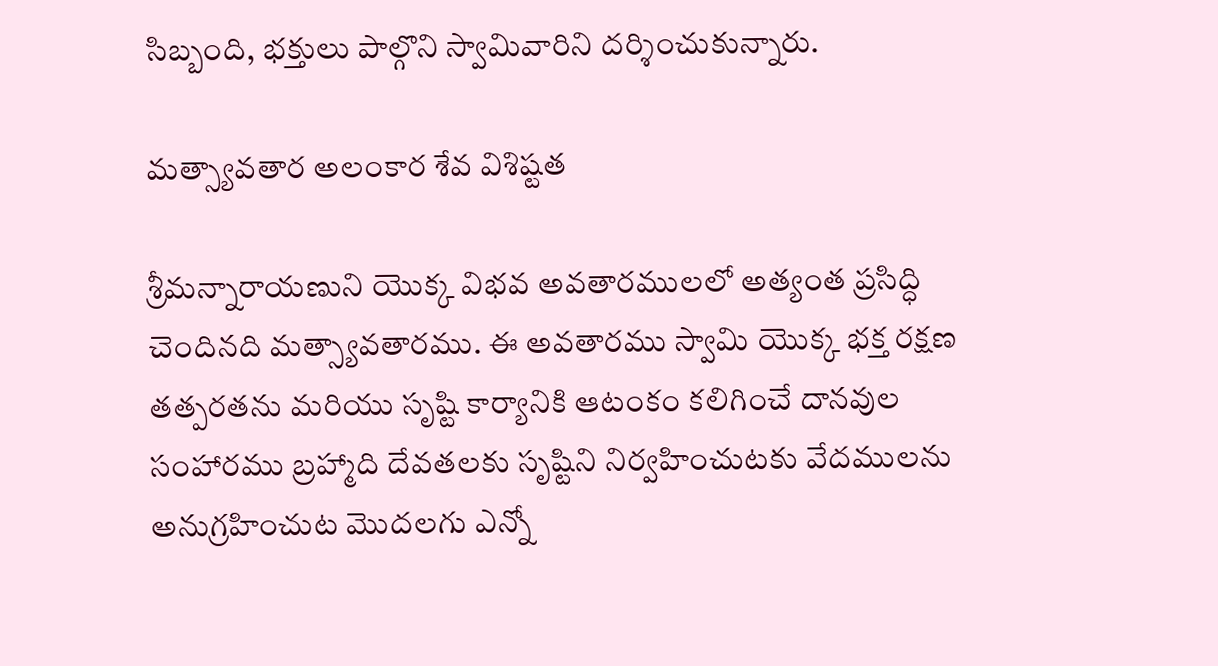సిబ్బంది, భక్తులు పాల్గొని స్వామివారిని దర్శించుకున్నారు.

మత్స్యావతార అలంకార శేవ విశిష్టత

శ్రీమన్నారాయణుని యొక్క విభవ అవతారములలో అత్యంత ప్రసిద్ధి చెందినది మత్స్యావతారము. ఈ అవతారము స్వామి యొక్క భక్త రక్షణ తత్పరతను మరియు సృష్టి కార్యానికి ఆటంకం కలిగించే దానవుల సంహారము బ్రహ్మాది దేవతలకు సృష్టిని నిర్వహించుటకు వేదములను అనుగ్రహించుట మొదలగు ఎన్నో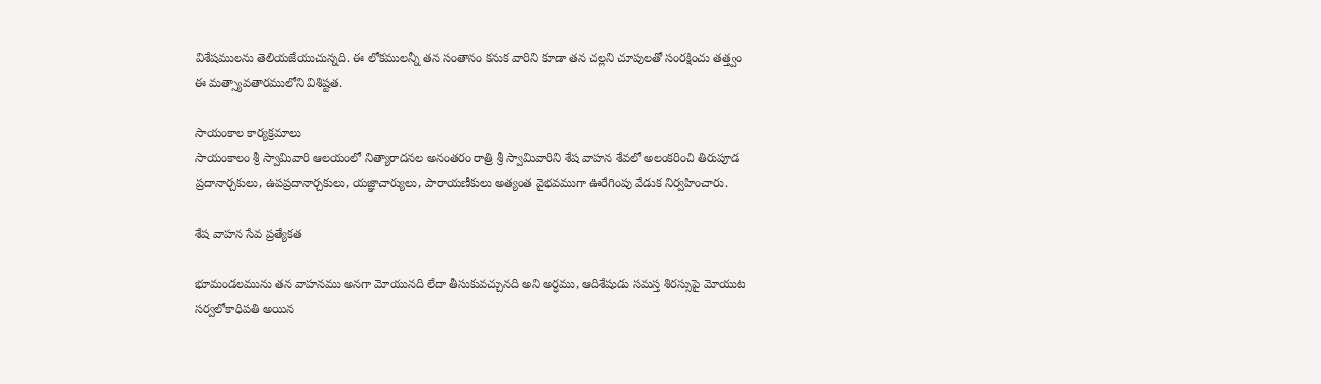విశేషములను తెలియజేయుచున్నది. ఈ లోకములన్నీ తన సంతానం కనుక వారిని కూడా తన చల్లని చూపులతో సంరక్షించు తత్త్వం ఈ మత్స్యావతారములోని విశిష్టత.

సాయంకాల కార్యక్రమాలు
సాయంకాలం శ్రీ స్వామివారి ఆలయంలో నిత్యారాదనల అనంతరం రాత్రి శ్రీ స్వామివారిని శేష వాహన శేవలో అలంకరించి తిరుపూడ ప్రదానార్చకులు, ఉపప్రదానార్చకులు, యజ్ఞాచార్యులు, పారాయణీకులు అత్యంత వైభవముగా ఊరేగింపు వేడుక నిర్వహించారు.

శేష వాహన సేవ ప్రత్యేకత

భూమండలమును తన వాహనము అనగా మోయునది లేదా తీసుకువచ్చునది అని అర్ధము, ఆదిశేషుడు సమస్త శిరస్సుపై మోయుట సర్వలోకాధిపతి అయిన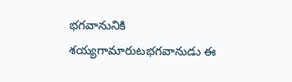భగవానునికి శయ్యగామారుటభగవానుడు ఈ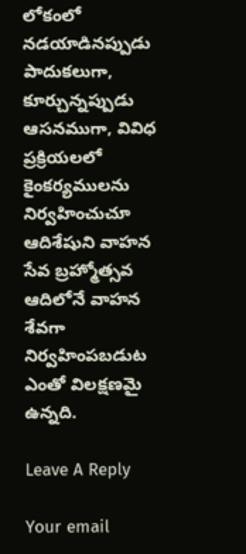లోకంలో నడయాడినప్పుడు పాదుకలుగా, కూర్చున్నప్పుడు ఆసనముగా, వివిధ ప్రక్రియలలో కైంకర్యములను నిర్వహించుచూ ఆదిశేషుని వాహన సేవ బ్రహ్మోత్సవ ఆదిలోనే వాహన శేవగా నిర్వహింపబడుట ఎంతో విలక్షణమై ఉన్నది.

Leave A Reply

Your email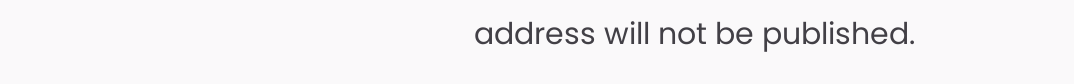address will not be published.